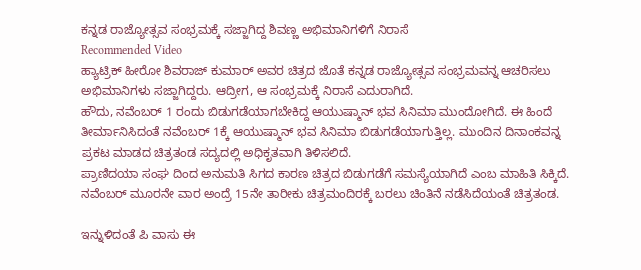ಕನ್ನಡ ರಾಜ್ಯೋತ್ಸವ ಸಂಭ್ರಮಕ್ಕೆ ಸಜ್ಜಾಗಿದ್ದ ಶಿವಣ್ಣ ಅಭಿಮಾನಿಗಳಿಗೆ ನಿರಾಸೆ
Recommended Video
ಹ್ಯಾಟ್ರಿಕ್ ಹೀರೋ ಶಿವರಾಜ್ ಕುಮಾರ್ ಅವರ ಚಿತ್ರದ ಜೊತೆ ಕನ್ನಡ ರಾಜ್ಯೋತ್ಸವ ಸಂಭ್ರಮವನ್ನ ಆಚರಿಸಲು ಅಭಿಮಾನಿಗಳು ಸಜ್ಜಾಗಿದ್ದರು. ಆದ್ರೀಗ, ಆ ಸಂಭ್ರಮಕ್ಕೆ ನಿರಾಸೆ ಎದುರಾಗಿದೆ.
ಹೌದು, ನವೆಂಬರ್ 1 ರಂದು ಬಿಡುಗಡೆಯಾಗಬೇಕಿದ್ದ ಆಯುಷ್ಮಾನ್ ಭವ ಸಿನಿಮಾ ಮುಂದೋಗಿದೆ. ಈ ಹಿಂದೆ ತೀರ್ಮಾನಿಸಿದಂತೆ ನವೆಂಬರ್ 1ಕ್ಕೆ ಆಯುಷ್ಮಾನ್ ಭವ ಸಿನಿಮಾ ಬಿಡುಗಡೆಯಾಗುತ್ತಿಲ್ಲ. ಮುಂದಿನ ದಿನಾಂಕವನ್ನ ಪ್ರಕಟ ಮಾಡದ ಚಿತ್ರತಂಡ ಸದ್ಯದಲ್ಲಿ ಅಧಿಕೃತವಾಗಿ ತಿಳಿಸಲಿದೆ.
ಪ್ರಾಣಿದಯಾ ಸಂಘ ದಿಂದ ಅನುಮತಿ ಸಿಗದ ಕಾರಣ ಚಿತ್ರದ ಬಿಡುಗಡೆಗೆ ಸಮಸ್ಯೆಯಾಗಿದೆ ಎಂಬ ಮಾಹಿತಿ ಸಿಕ್ಕಿದೆ. ನವೆಂಬರ್ ಮೂರನೇ ವಾರ ಅಂದ್ರೆ 15ನೇ ತಾರೀಕು ಚಿತ್ರಮಂದಿರಕ್ಕೆ ಬರಲು ಚಿಂತಿನೆ ನಡೆಸಿದೆಯಂತೆ ಚಿತ್ರತಂಡ.

ಇನ್ನುಳಿದಂತೆ ಪಿ ವಾಸು ಈ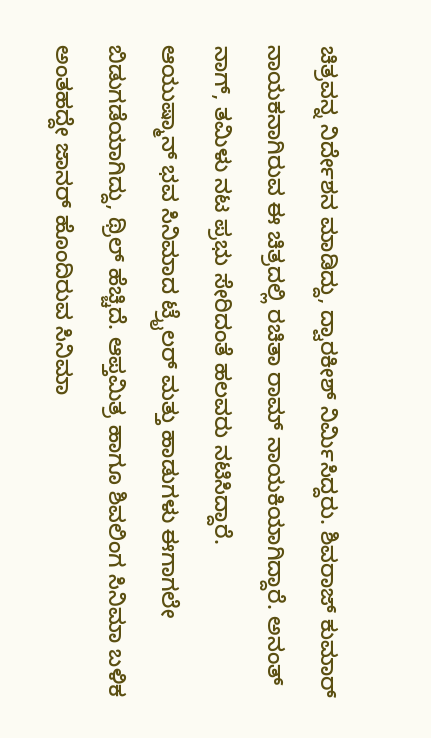ಚಿತ್ರವನ್ನ ನಿರ್ದೇಶನ ಮಾಡಿದ್ದು, ದ್ವಾರಕೀಶ್ ನಿರ್ಮಿಸಿದ್ದರು. ಶಿವರಾಜ್ ಕುಮಾರ್ ನಾಯಕನಾಗಿರುವ ಈ ಚಿತ್ರದಲ್ಲಿ ರಚಿತಾ ರಾಮ್ ನಾಯಕಿಯಾಗಿದ್ದಾರೆ. ಅನಂತ್ ನಾಗ್, ತಮಿಳು ನಟ ಪ್ರಭು ಸೇರಿದಂತೆ ಹಲವರು ನಟಿಸಿದ್ದಾರೆ.
ಆಯುಷ್ಮಾನ್ ಭವ ಸಿನಿಮಾದ ಟ್ರೈಲರ್ ಮತ್ತು ಹಾಡುಗಳು ಈಗಾಗಲೇ ಬಿಡುಗಡೆಯಾಗಿದ್ದು, ಥ್ರಿಲ್ ಹೆಚ್ಚಿದೆ. ಆಪ್ತಮಿತ್ರ ಹಾಗೂ ಶಿವಲಿಂಗ ಸಿನಿಮಾ ಬಳಿಕ ಅಂತಹದ್ದೇ ಜಾನರ್ ಹೊಂದಿರುವ ಸಿನಿಮಾ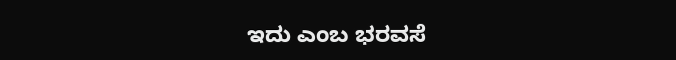ಇದು ಎಂಬ ಭರವಸೆ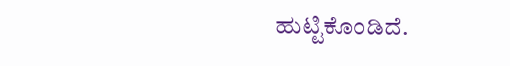ಹುಟ್ಟಿಕೊಂಡಿದೆ.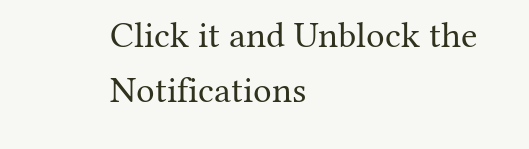Click it and Unblock the Notifications